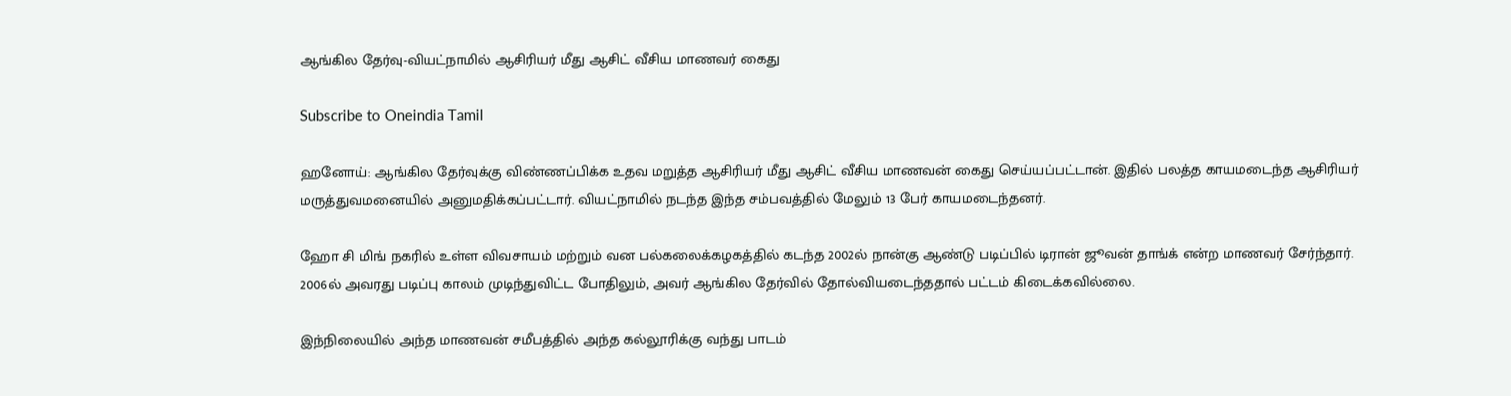ஆங்கில தேர்வு-வியட்நாமில் ஆசிரியர் மீது ஆசிட் வீசிய மாணவர் கைது

Subscribe to Oneindia Tamil

ஹனோய்: ஆங்கில தேர்வுக்கு விண்ணப்பிக்க உதவ மறுத்த ஆசிரியர் மீது ஆசிட் வீசிய மாணவன் கைது செய்யப்பட்டான். இதில் பலத்த காயமடைந்த ஆசிரியர் மருத்துவமனையில் அனுமதிக்கப்பட்டார். வியட்நாமில் நடந்த இந்த சம்பவத்தில் மேலும் 13 பேர் காயமடைந்தனர்.

ஹோ சி மிங் நகரில் உள்ள விவசாயம் மற்றும் வன பல்கலைக்கழகத்தில் கடந்த 2002ல் நான்கு ஆண்டு படிப்பில் டிரான் ஜூவன் தாங்க் என்ற மாணவர் சேர்ந்தார். 2006ல் அவரது படிப்பு காலம் முடிந்துவிட்ட போதிலும், அவர் ஆங்கில தேர்வில் தோல்வியடைந்ததால் பட்டம் கிடைக்கவில்லை.

இந்நிலையில் அந்த மாணவன் சமீபத்தில் அந்த கல்லூரிக்கு வந்து பாடம்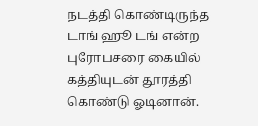நடத்தி கொண்டிருந்த டாங் ஹூ டங் என்ற புரோபசரை கையில் கத்தியுடன் தூரத்தி கொண்டு ஓடினான்.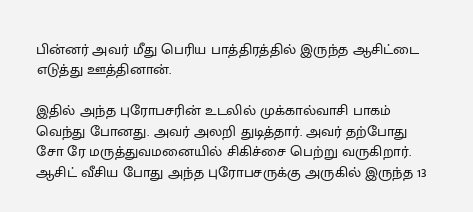பின்னர் அவர் மீது பெரிய பாத்திரத்தில் இருந்த ஆசிட்டை எடுத்து ஊத்தினான்.

இதில் அந்த புரோபசரின் உடலில் முக்கால்வாசி பாகம் வெந்து போனது. அவர் அலறி துடித்தார். அவர் தற்போது சோ ரே மருத்துவமனையில் சிகிச்சை பெற்று வருகிறார். ஆசிட் வீசிய போது அந்த புரோபசருக்கு அருகில் இருந்த 13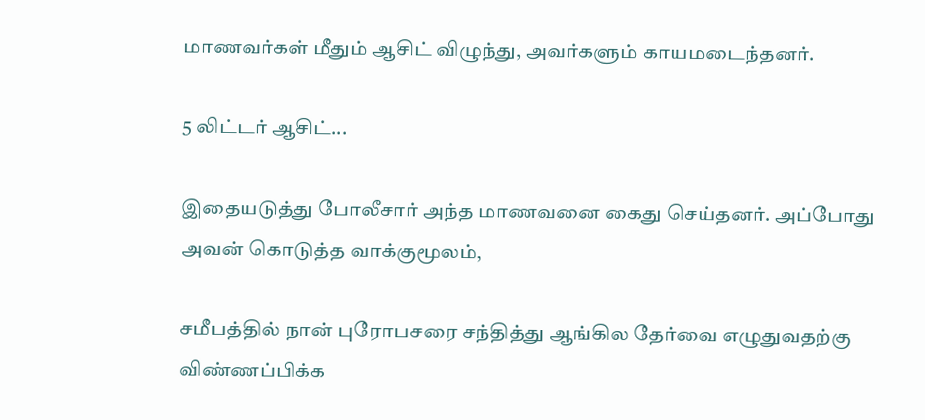மாணவர்கள் மீதும் ஆசிட் விழுந்து, அவர்களும் காயமடைந்தனர்.

5 லிட்டர் ஆசிட்...

இதையடுத்து போலீசார் அந்த மாணவனை கைது செய்தனர். அப்போது அவன் கொடுத்த வாக்குமூலம்,

சமீபத்தில் நான் புரோபசரை சந்தித்து ஆங்கில தேர்வை எழுதுவதற்கு விண்ணப்பிக்க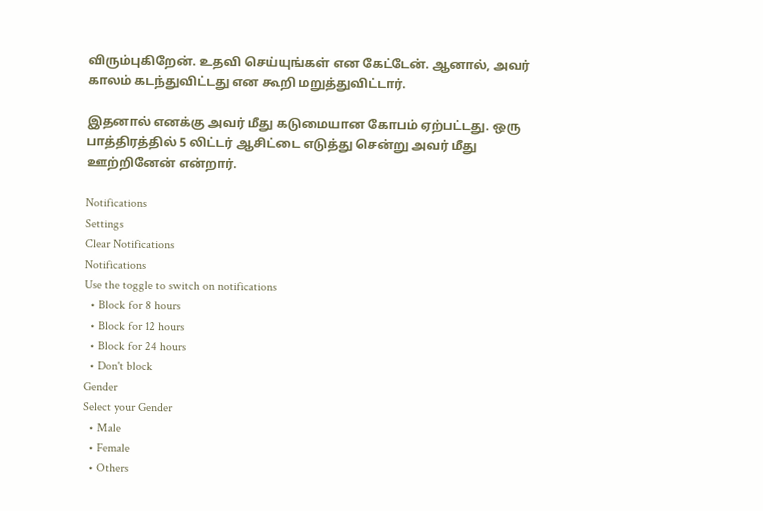விரும்புகிறேன். உதவி செய்யுங்கள் என கேட்டேன். ஆனால், அவர் காலம் கடந்துவிட்டது என கூறி மறுத்துவிட்டார்.

இதனால் எனக்கு அவர் மீது கடுமையான கோபம் ஏற்பட்டது. ஒரு பாத்திரத்தில் 5 லிட்டர் ஆசிட்டை எடுத்து சென்று அவர் மீது ஊற்றினேன் என்றார்.

Notifications
Settings
Clear Notifications
Notifications
Use the toggle to switch on notifications
  • Block for 8 hours
  • Block for 12 hours
  • Block for 24 hours
  • Don't block
Gender
Select your Gender
  • Male
  • Female
  • Others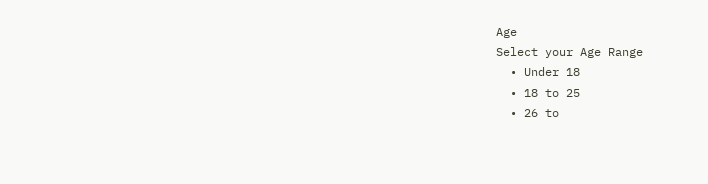Age
Select your Age Range
  • Under 18
  • 18 to 25
  • 26 to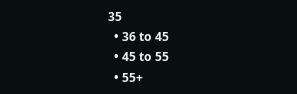35
  • 36 to 45
  • 45 to 55
  • 55+